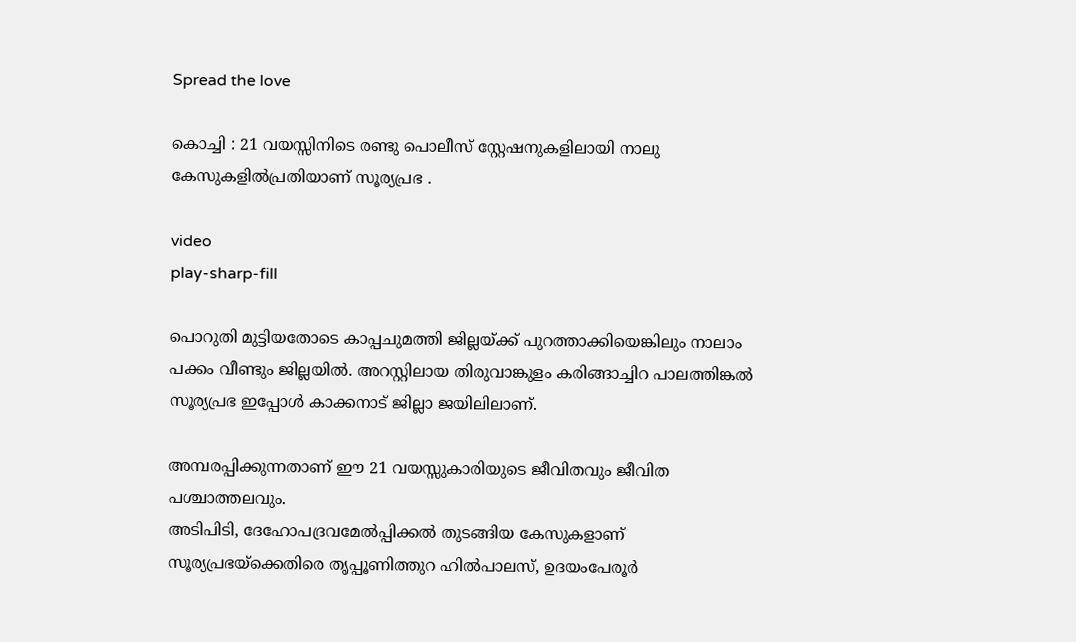Spread the love

കൊച്ചി : 21 വയസ്സിനിടെ രണ്ടു പൊലീസ് സ്റ്റേഷനുകളിലായി നാലു കേസുകളില്‍പ്രതിയാണ് സൂര്യപ്രഭ .

video
play-sharp-fill

പൊറുതി മുട്ടിയതോടെ കാപ്പചുമത്തി ജില്ലയ്ക്ക് പുറത്താക്കിയെങ്കിലും നാലാം പക്കം വീണ്ടും ജില്ലയില്‍. അറസ്റ്റിലായ തിരുവാങ്കുളം കരിങ്ങാച്ചിറ പാലത്തിങ്കല്‍ സൂര്യപ്രഭ ഇപ്പോള്‍ കാക്കനാട് ജില്ലാ ജയിലിലാണ്.

അമ്പരപ്പിക്കുന്നതാണ് ഈ 21 വയസ്സുകാരിയുടെ ജീവിതവും ജീവിത പശ്ചാത്തലവും.
അടിപിടി, ദേഹോപദ്രവമേല്‍പ്പിക്കല്‍ തുടങ്ങിയ കേസുകളാണ് സൂര്യപ്രഭയ്ക്കെതിരെ തൃപ്പൂണിത്തുറ ഹില്‍പാലസ്, ഉദയംപേരൂര്‍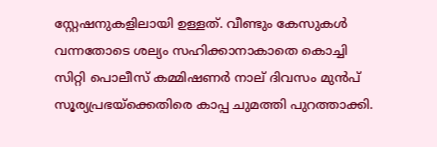സ്റ്റേഷനുകളിലായി ഉള്ളത്. വീണ്ടും കേസുകള്‍ വന്നതോടെ ശല്യം സഹിക്കാനാകാതെ കൊച്ചി സിറ്റി പൊലീസ് കമ്മിഷണര്‍ നാല് ദിവസം മുന്‍പ് സൂര്യപ്രഭയ്ക്കെതിരെ കാപ്പ ചുമത്തി പുറത്താക്കി.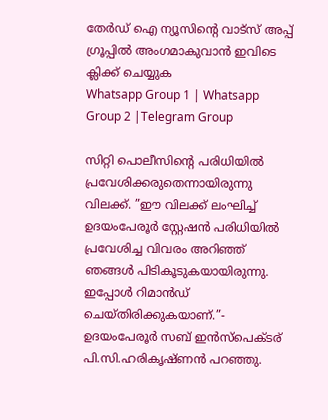തേർഡ് ഐ ന്യൂസിന്റെ വാട്സ് അപ്പ് ഗ്രൂപ്പിൽ അംഗമാകുവാൻ ഇവിടെ ക്ലിക്ക് ചെയ്യുക
Whatsapp Group 1 | Whatsapp Group 2 |Telegram Group

സിറ്റി പൊലീസിന്റെ പരിധിയില്‍ പ്രവേശിക്കരുതെന്നായിരുന്നു വിലക്ക്. ”ഈ വിലക്ക് ലംഘിച്ച്‌ ഉദയംപേരൂര്‍ സ്റ്റേഷന്‍ പരിധിയില്‍ പ്രവേശിച്ച വിവരം അറിഞ്ഞ് ഞങ്ങള്‍ പിടികൂടുകയായിരുന്നു. ഇപ്പോള്‍ റിമാന്‍ഡ് ചെയ്തിരിക്കുകയാണ്.”- ഉദയംപേരൂര്‍ സബ് ഇന്‍സ്‌പെക്ടര് പി.സി.ഹരികൃഷ്ണന്‍ പറഞ്ഞു.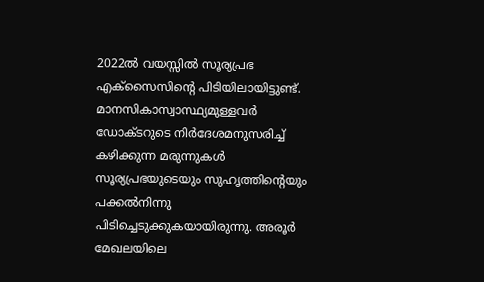2022ല്‍ വയസ്സില്‍ സൂര്യപ്രഭ എക്‌സൈസിന്റെ പിടിയിലായിട്ടുണ്ട്. മാനസികാസ്വാസ്ഥ്യമുള്ളവര്‍ ഡോക്ടറുടെ നിര്‍ദേശമനുസരിച്ച്‌ കഴിക്കുന്ന മരുന്നുകള്‍ സൂര്യപ്രഭയുടെയും സുഹൃത്തിന്റെയും പക്കല്‍നിന്നു പിടിച്ചെടുക്കുകയായിരുന്നു. അരൂര്‍ മേഖലയിലെ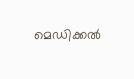മെഡിക്കല്‍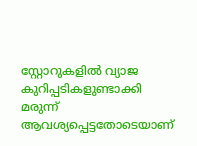സ്റ്റോറുകളില്‍ വ്യാജ കുറിപ്പടികളുണ്ടാക്കി മരുന്ന് ആവശ്യപ്പെട്ടതോടെയാണ്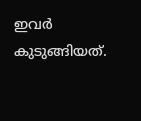ഇവര്‍ കുടുങ്ങിയത്.